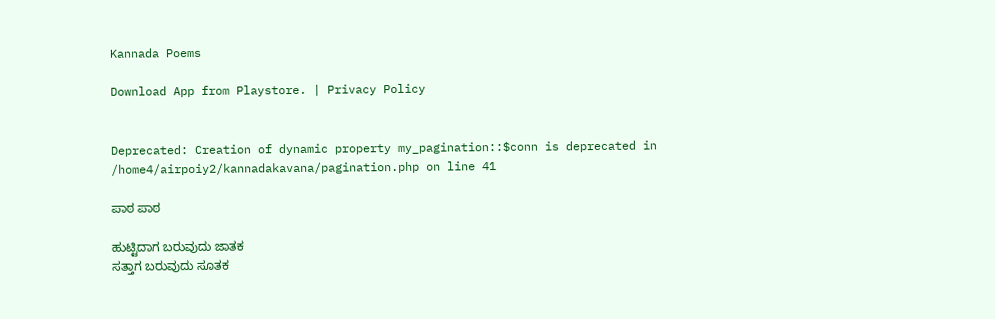Kannada Poems

Download App from Playstore. | Privacy Policy


Deprecated: Creation of dynamic property my_pagination::$conn is deprecated in /home4/airpoiy2/kannadakavana/pagination.php on line 41

ಪಾಠ ಪಾಠ

ಹುಟ್ಟಿದಾಗ ಬರುವುದು ಜಾತಕ
ಸತ್ತಾಗ ಬರುವುದು ಸೂತಕ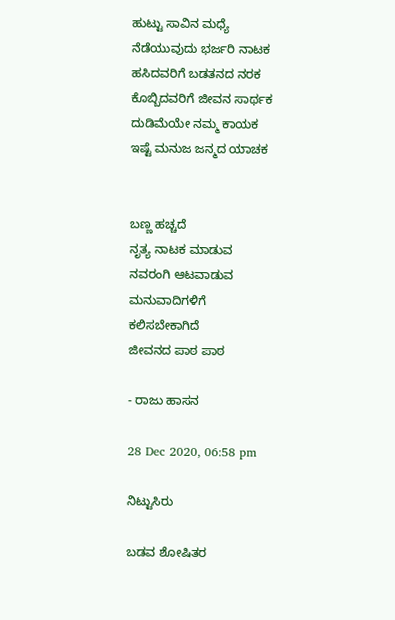ಹುಟ್ಟು ಸಾವಿನ ಮಧ್ಯೆ
ನೆಡೆಯುವುದು ಭರ್ಜರಿ ನಾಟಕ
ಹಸಿದವರಿಗೆ ಬಡತನದ ನರಕ
ಕೊಬ್ಬಿದವರಿಗೆ ಜೀವನ ಸಾರ್ಥಕ
ದುಡಿಮೆಯೇ ನಮ್ಮ ಕಾಯಕ
ಇಷ್ಟೆ ಮನುಜ ಜನ್ಮದ ಯಾಚಕ


ಬಣ್ಣ ಹಚ್ಚದೆ
ನೃತ್ಯ ನಾಟಕ ಮಾಡುವ
ನವರಂಗಿ ಆಟವಾಡುವ
ಮನುವಾದಿಗಳಿಗೆ
ಕಲಿಸಬೇಕಾಗಿದೆ
ಜೀವನದ ಪಾಠ ಪಾಠ

- ರಾಜು ಹಾಸನ

28 Dec 2020, 06:58 pm

ನಿಟ್ಟುಸಿರು

ಬಡವ ಶೋಷಿತರ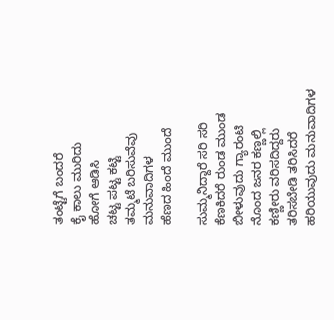ತಂಟ್ಟೆಗೆ ಬಂದರೆ
ಕೈ ಕಾಲು ಮುರಿದು
ಹೋಗೆ ಆಡಿಸಿ
ಚಟ್ಟ ಪಟ್ಟ ಕಟ್ಟಿ
ತಮ್ಮಟೆ ಬರಿಸುವೆವು
ಮನುವಾದಿಗಳ
ಹೆಣದ ಹಿಂದೆ ಮುಂದೆ

ಸುಮ್ಮನಿದ್ದಾರೆ ಸರಿ ಸರಿ
ಕೆಣಕಿದರೆ ರುಂಡ ಮುಂಡ
ಬೀಳುವುದು ಗ್ಯಾರಂಟಿ
ನೊಂದ ಜನರ ಕಣ್ಣಲ್ಲಿ
ಕಣ್ಣೀರು ವರಿಸದಿದ್ದರು
ತರಿಸಬೇಡಿ ತರಿಸಿದರೆ
ಹರಿಯುವುದು ಮನುವಾದಿಗಳ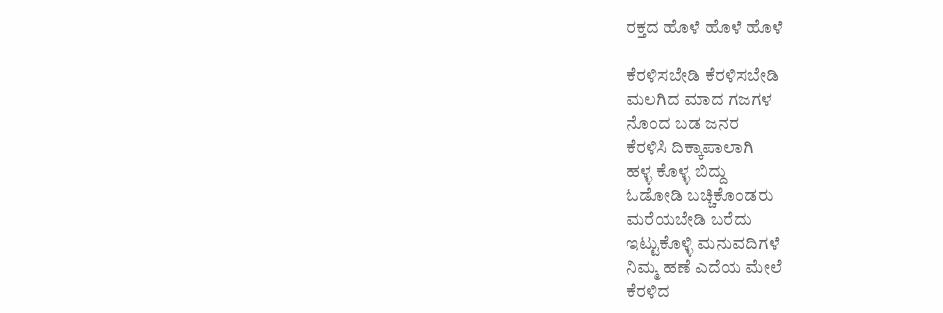ರಕ್ತದ ಹೊಳೆ ಹೊಳೆ ಹೊಳೆ

ಕೆರಳಿಸಬೇಡಿ ಕೆರಳಿಸಬೇಡಿ
ಮಲಗಿದ ಮಾದ ಗಜಗಳ
ನೊಂದ ಬಡ ಜನರ
ಕೆರಳಿಸಿ ದಿಕ್ಕಾಪಾಲಾಗಿ
ಹಳ್ಳ ಕೊಳ್ಳ ಬಿದ್ದು
ಓಡೋಡಿ ಬಚ್ಚಿಕೊಂಡರು
ಮರೆಯಬೇಡಿ ಬರೆದು
ಇಟ್ಟುಕೊಳ್ಳಿ ಮನುವದಿಗಳೆ
ನಿಮ್ಮ ಹಣೆ ಎದೆಯ ಮೇಲೆ
ಕೆರಳಿದ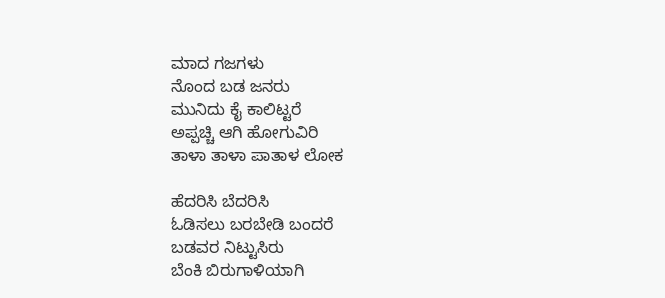ಮಾದ ಗಜಗಳು
ನೊಂದ ಬಡ ಜನರು
ಮುನಿದು ಕೈ ಕಾಲಿಟ್ಟರೆ
ಅಪ್ಪಚ್ಚಿ ಆಗಿ ಹೋಗುವಿರಿ
ತಾಳಾ ತಾಳಾ ಪಾತಾಳ ಲೋಕ

ಹೆದರಿಸಿ ಬೆದರಿಸಿ
ಓಡಿಸಲು ಬರಬೇಡಿ ಬಂದರೆ
ಬಡವರ ನಿಟ್ಟುಸಿರು
ಬೆಂಕಿ ಬಿರುಗಾಳಿಯಾಗಿ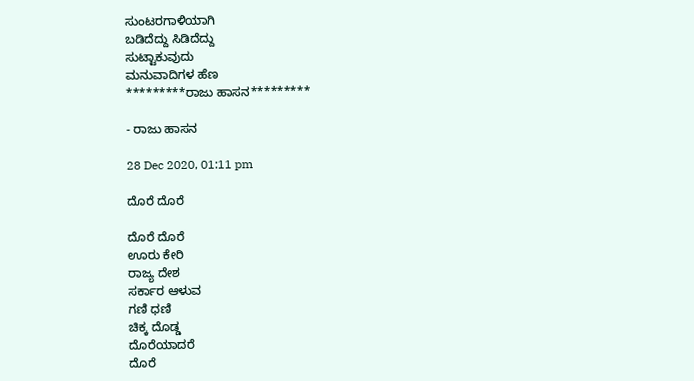ಸುಂಟರಗಾಳಿಯಾಗಿ
ಬಡಿದೆದ್ದು ಸಿಡಿದೆದ್ದು
ಸುಟ್ಟಾಕುವುದು
ಮನುವಾದಿಗಳ ಹೆಣ
*********ರಾಜು ಹಾಸನ*********

- ರಾಜು ಹಾಸನ

28 Dec 2020, 01:11 pm

ದೊರೆ ದೊರೆ

ದೊರೆ ದೊರೆ
ಊರು ಕೇರಿ
ರಾಜ್ಯ ದೇಶ
ಸರ್ಕಾರ ಆಳುವ
ಗಣಿ ಧಣಿ
ಚಿಕ್ಕ ದೊಡ್ಡ
ದೊರೆಯಾದರೆ
ದೊರೆ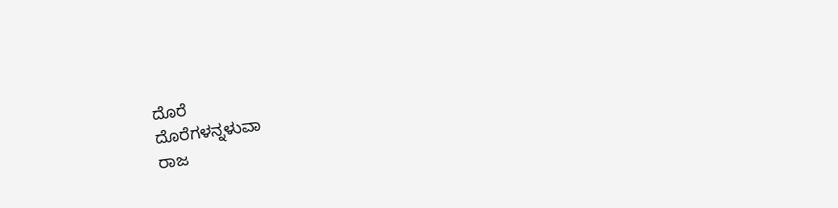ದೊರೆ
ದೊರೆಗಳನ್ನಳುವಾ
ರಾಜ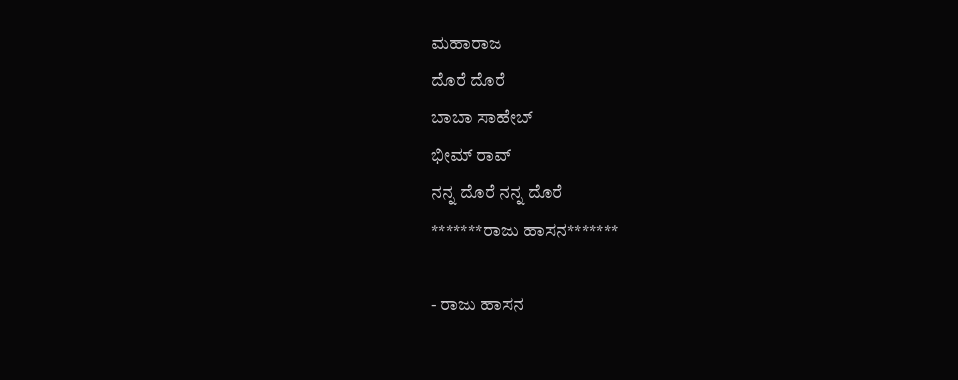ಮಹಾರಾಜ
ದೊರೆ ದೊರೆ
ಬಾಬಾ ಸಾಹೇಬ್
ಭೀಮ್ ರಾವ್
ನನ್ನ ದೊರೆ ನನ್ನ ದೊರೆ
*******ರಾಜು ಹಾಸನ*******

- ರಾಜು ಹಾಸನ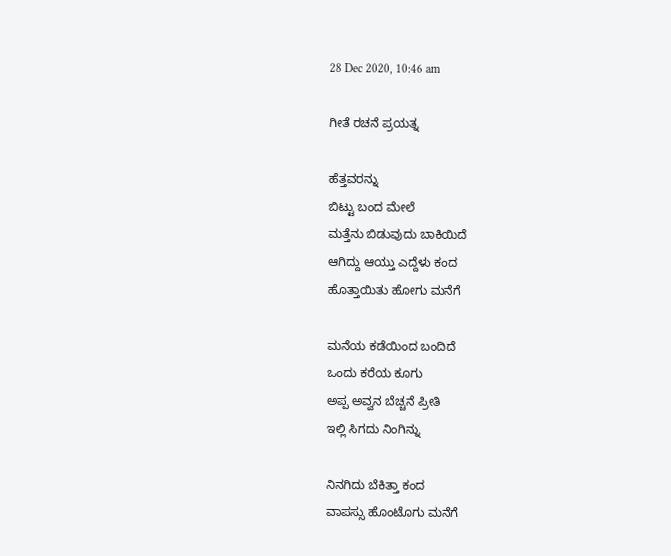28 Dec 2020, 10:46 am

ಗೀತೆ ರಚನೆ ಪ್ರಯತ್ನ

ಹೆತ್ತವರನ್ನು
ಬಿಟ್ಟು ಬಂದ ಮೇಲೆ
ಮತ್ತೆನು ಬಿಡುವುದು ಬಾಕಿಯಿದೆ
ಆಗಿದ್ದು ಆಯ್ತು ಎದ್ದೆಳು ಕಂದ
ಹೊತ್ತಾಯಿತು ಹೋಗು ಮನೆಗೆ

ಮನೆಯ ಕಡೆಯಿಂದ ಬಂದಿದೆ
ಒಂದು ಕರೆಯ ಕೂಗು
ಅಪ್ಪ ಅವ್ವನ ಬೆಚ್ಚನೆ ಪ್ರೀತಿ
ಇಲ್ಲಿ ಸಿಗದು ನಿಂಗಿನ್ನು

ನಿನಗಿದು ಬೆಕಿತ್ತಾ ಕಂದ
ವಾಪಸ್ಸು ಹೊಂಟೊಗು ಮನೆಗೆ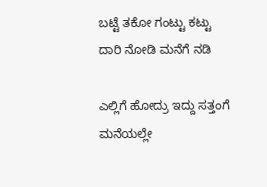ಬಟ್ಟೆ ತಕೋ ಗಂಟ್ಟು ಕಟ್ಟು
ದಾರಿ ನೋಡಿ ಮನೆಗೆ ನಡಿ

ಎಲ್ಲಿಗೆ ಹೋದ್ರು ಇದ್ದು ಸತ್ತಂಗೆ
ಮನೆಯಲ್ಲೇ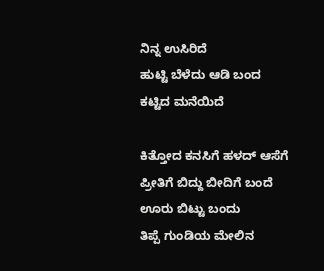ನಿನ್ನ ಉಸಿರಿದೆ
ಹುಟ್ಟಿ ಬೆಳೆದು ಆಡಿ ಬಂದ
ಕಟ್ಟಿದ ಮನೆಯಿದೆ

ಕಿತ್ತೋದ ಕನಸಿಗೆ ಹಳದ್ ಆಸೆಗೆ
ಪ್ರೀತಿಗೆ ಬಿದ್ದು ಬೀದಿಗೆ ಬಂದೆ
ಊರು ಬಿಟ್ಟು ಬಂದು
ತಿಪ್ಪೆ ಗುಂಡಿಯ ಮೇಲಿನ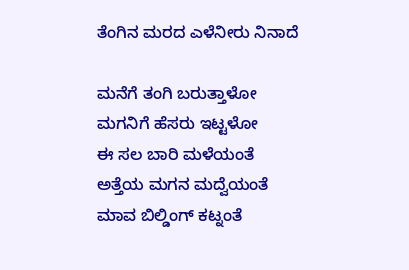ತೆಂಗಿನ ಮರದ ಎಳೆನೀರು ನಿನಾದೆ

ಮನೆಗೆ ತಂಗಿ ಬರುತ್ತಾಳೋ
ಮಗನಿಗೆ ಹೆಸರು ಇಟ್ಟಳೋ
ಈ ಸಲ ಬಾರಿ ಮಳೆಯಂತೆ
ಅತ್ತೆಯ ಮಗನ ಮದ್ವೆಯಂತೆ
ಮಾವ ಬಿಲ್ಡಿಂಗ್ ಕಟ್ನಂತೆ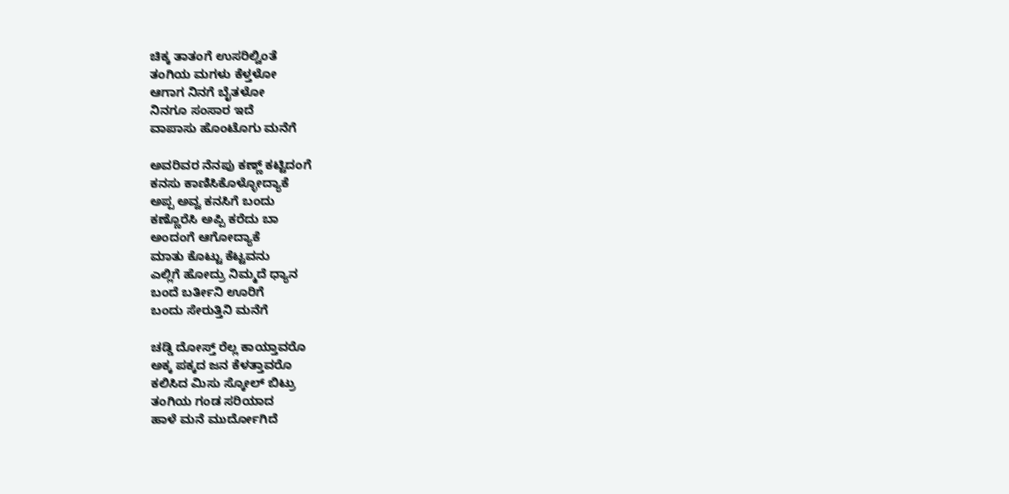ಚಿಕ್ಕ ತಾತಂಗೆ ಉಸರಿಲ್ವಿಂತೆ
ತಂಗಿಯ ಮಗಳು ಕೆಳ್ತಳೋ
ಆಗಾಗ ನಿನಗೆ ಬೈತಳೋ
ನಿನಗೂ ಸಂಸಾರ ಇದೆ
ವಾಪಾಸು ಹೊಂಟೊಗು ಮನೆಗೆ

ಅವರಿವರ ನೆನಪು ಕಣ್ಣ್ ಕಟ್ಟಿದಂಗೆ
ಕನಸು ಕಾಣಿಸಿಕೊಳ್ಳೋದ್ಯಾಕೆ
ಅಪ್ಪ ಅವ್ವ ಕನಸಿಗೆ ಬಂದು
ಕಣ್ಣೊರೆಸಿ ಅಪ್ಪಿ ಕರೆದು ಬಾ
ಅಂದಂಗೆ ಆಗೋದ್ಯಾಕೆ
ಮಾತು ಕೊಟ್ಟು ಕೆಟ್ಟವನು
ಎಲ್ಲಿಗೆ ಹೋದ್ರು ನಿಮ್ಮದೆ ಧ್ಯಾನ
ಬಂದೆ ಬರ್ತೀನಿ ಊರಿಗೆ
ಬಂದು ಸೇರುತ್ತಿನಿ ಮನೆಗೆ

ಚಡ್ಡಿ ದೋಸ್ತ್ ರೆಲ್ಲ ಕಾಯ್ತಾವರೊ
ಅಕ್ಕ ಪಕ್ಕದ ಜನ ಕೆಳತ್ತಾವರೊ
ಕಲಿಸಿದ ಮಿಸು ಸ್ಕೋಲ್ ಬಿಟ್ರು
ತಂಗಿಯ ಗಂಡ ಸರಿಯಾದ
ಹಾಳೆ ಮನೆ ಮುರ್ದೋಗಿದೆ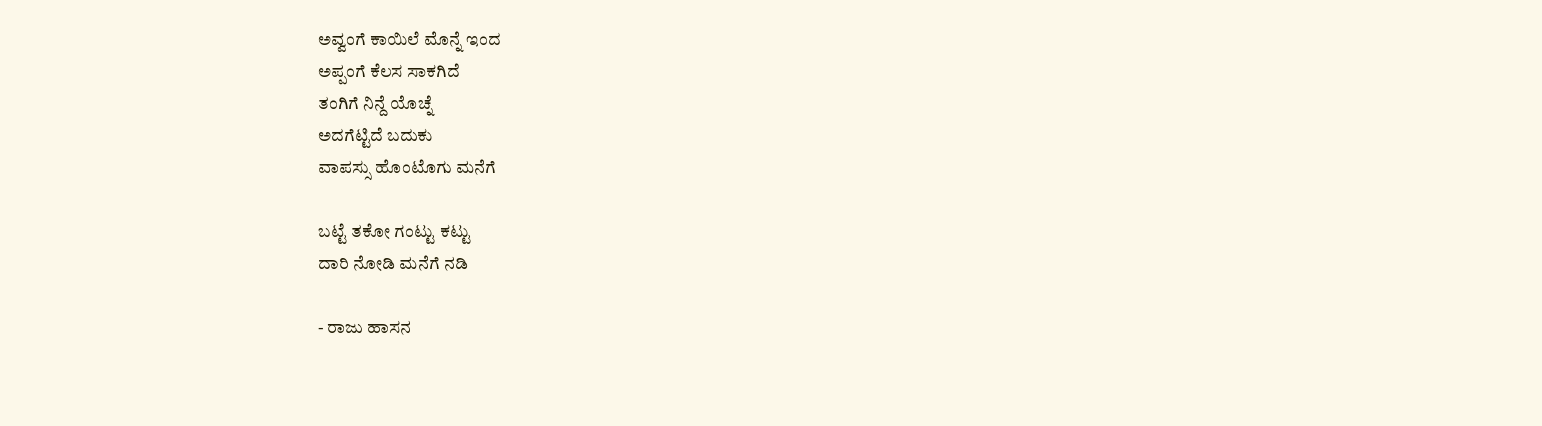ಅವ್ವಂಗೆ ಕಾಯಿಲೆ ಮೊನ್ನೆ ಇಂದ
ಅಪ್ಪಂಗೆ ಕೆಲಸ ಸಾಕಗಿದೆ
ತಂಗಿಗೆ ನಿನ್ದೆ ಯೊಚ್ನೆ
ಅದಗೆಟ್ಟಿದೆ ಬದುಕು
ವಾಪಸ್ಸು ಹೊಂಟೊಗು ಮನೆಗೆ

ಬಟ್ಟೆ ತಕೋ ಗಂಟ್ಟು ಕಟ್ಟು
ದಾರಿ ನೋಡಿ ಮನೆಗೆ ನಡಿ

- ರಾಜು ಹಾಸನ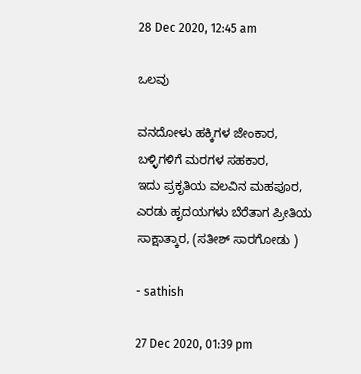28 Dec 2020, 12:45 am

ಒಲವು

ವನದೋಳು ಹಕ್ಕಿಗಳ ಜೇಂಕಾರ,
ಬಳ್ಳಿಗಳಿಗೆ ಮರಗಳ ಸಹಕಾರ,
ಇದು ಪ್ರಕೃತಿಯ ವಲವಿನ ಮಹಪೂರ,
ಎರಡು ಹೃದಯಗಳು ಬೆರೆತಾಗ ಪ್ರೀತಿಯ ಸಾಕ್ಷಾತ್ಕಾರ, (ಸತೀಶ್ ಸಾರಗೋಡು )

- sathish

27 Dec 2020, 01:39 pm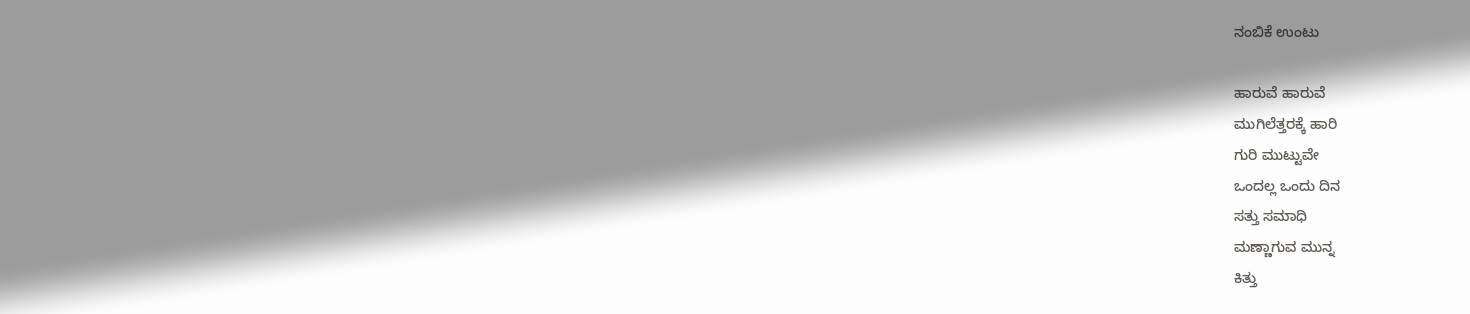ನಂಬಿಕೆ ಉಂಟು

ಹಾರುವೆ ಹಾರುವೆ
ಮುಗಿಲೆತ್ತರಕ್ಕೆ ಹಾರಿ
ಗುರಿ ಮುಟ್ಟುವೇ
ಒಂದಲ್ಲ ಒಂದು ದಿನ
ಸತ್ತು ಸಮಾಧಿ
ಮಣ್ಣಾಗುವ ಮುನ್ನ
ಕಿತ್ತು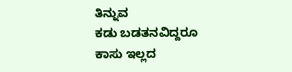ತಿನ್ನುವ
ಕಡು ಬಡತನವಿದ್ದರೂ
ಕಾಸು ಇಲ್ಲದ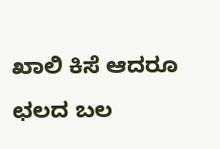ಖಾಲಿ ಕಿಸೆ ಆದರೂ
ಛಲದ ಬಲ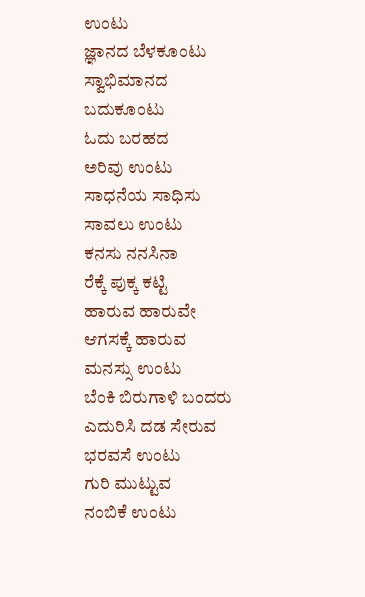ಉಂಟು
ಜ್ಞಾನದ ಬೆಳಕೂಂಟು
ಸ್ವಾಭಿಮಾನದ
ಬದುಕೂಂಟು
ಓದು ಬರಹದ
ಅರಿವು ಉಂಟು
ಸಾಧನೆಯ ಸಾಧಿಸು
ಸಾವಲು ಉಂಟು
ಕನಸು ನನಸಿನಾ
ರೆಕ್ಕೆ ಪುಕ್ಕ ಕಟ್ಟಿ
ಹಾರುವ ಹಾರುವೇ
ಆಗಸಕ್ಕೆ ಹಾರುವ
ಮನಸ್ಸು ಉಂಟು
ಬೆಂಕಿ ಬಿರುಗಾಳಿ ಬಂದರು
ಎದುರಿಸಿ ದಡ ಸೇರುವ
ಭರವಸೆ ಉಂಟು
ಗುರಿ ಮುಟ್ಟುವ
ನಂಬಿಕೆ ಉಂಟು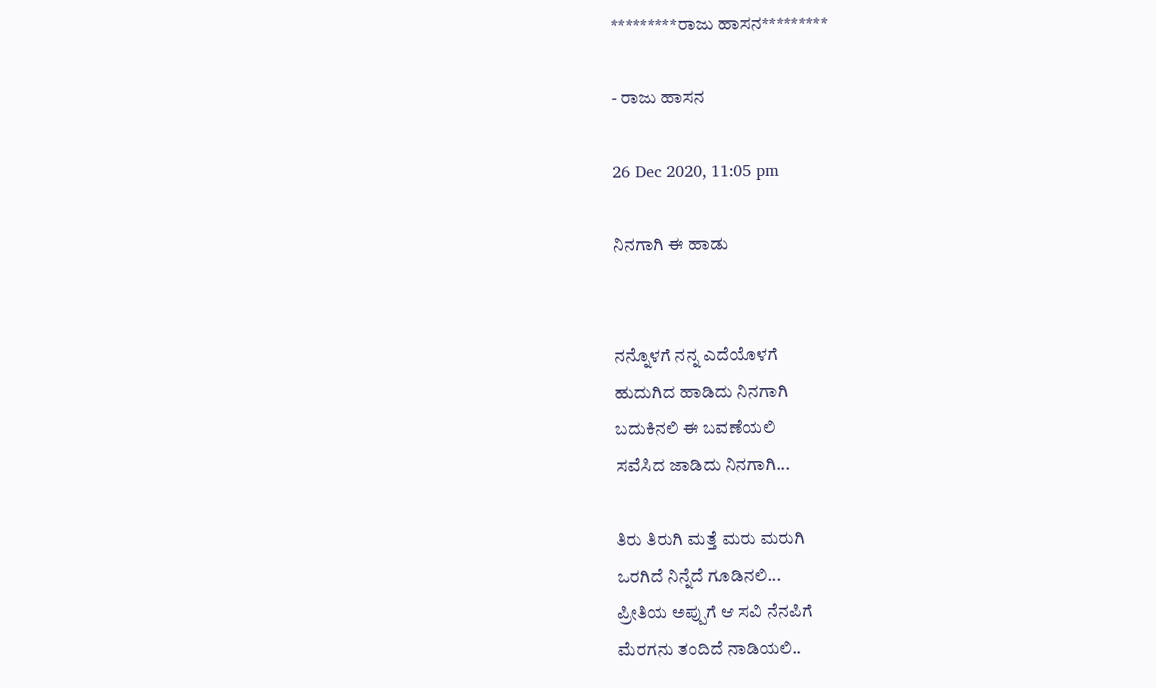*********ರಾಜು ಹಾಸನ*********

- ರಾಜು ಹಾಸನ

26 Dec 2020, 11:05 pm

ನಿನಗಾಗಿ ಈ ಹಾಡು


ನನ್ನೊಳಗೆ ನನ್ನ ಎದೆಯೊಳಗೆ
ಹುದುಗಿದ ಹಾಡಿದು ನಿನಗಾಗಿ
ಬದುಕಿನಲಿ ಈ ಬವಣೆಯಲಿ
ಸವೆಸಿದ ಜಾಡಿದು ನಿನಗಾಗಿ...

ತಿರು ತಿರುಗಿ ಮತ್ತೆ ಮರು ಮರುಗಿ
ಒರಗಿದೆ ನಿನ್ನೆದೆ ಗೂಡಿನಲಿ...
ಪ್ರೀತಿಯ ಅಪ್ಪುಗೆ ಆ ಸವಿ ನೆನಪಿಗೆ
ಮೆರಗನು ತಂದಿದೆ ನಾಡಿಯಲಿ..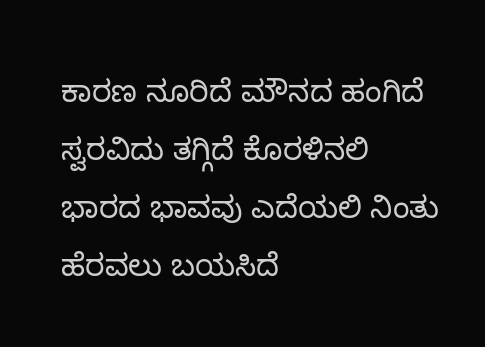ಕಾರಣ ನೂರಿದೆ ಮೌನದ ಹಂಗಿದೆ
ಸ್ವರವಿದು ತಗ್ಗಿದೆ ಕೊರಳಿನಲಿ
ಭಾರದ ಭಾವವು ಎದೆಯಲಿ ನಿಂತು
ಹೆರವಲು ಬಯಸಿದೆ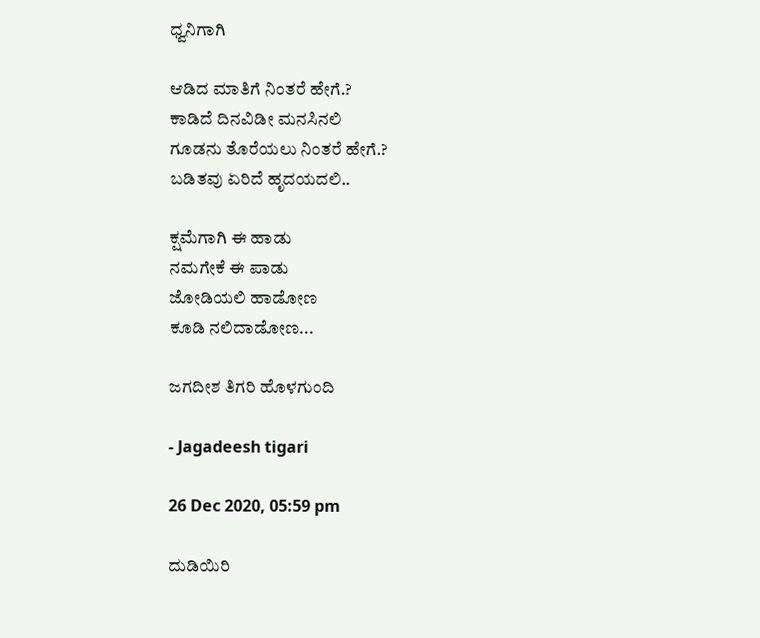ಧ್ವನಿಗಾಗಿ

ಆಡಿದ ಮಾತಿಗೆ ನಿಂತರೆ ಹೇಗೆ.?
ಕಾಡಿದೆ ದಿನವಿಡೀ ಮನಸಿನಲಿ
ಗೂಡನು ತೊರೆಯಲು ನಿಂತರೆ ಹೇಗೆ.?
ಬಡಿತವು ಏರಿದೆ ಹೃದಯದಲಿ..

ಕ್ಷಮೆಗಾಗಿ ಈ ಹಾಡು
ನಮಗೇಕೆ ಈ ಪಾಡು
ಜೋಡಿಯಲಿ ಹಾಡೋಣ
ಕೂಡಿ ನಲಿದಾಡೋಣ...

ಜಗದೀಶ ತಿಗರಿ ಹೊಳಗುಂದಿ

- Jagadeesh tigari

26 Dec 2020, 05:59 pm

ದುಡಿಯಿರಿ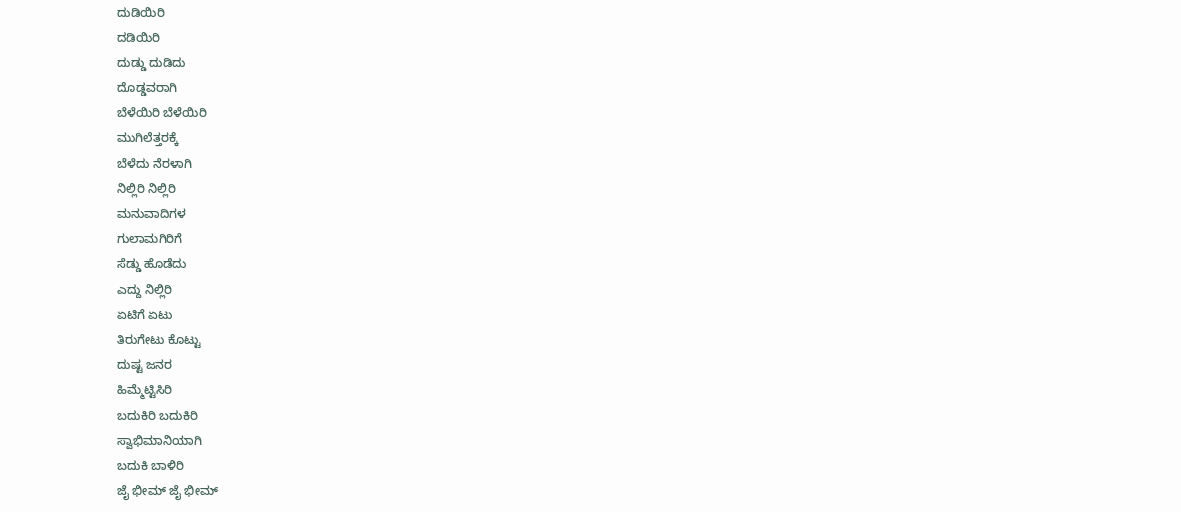ದುಡಿಯಿರಿ
ದಡಿಯಿರಿ
ದುಡ್ಡು ದುಡಿದು
ದೊಡ್ಡವರಾಗಿ
ಬೆಳೆಯಿರಿ ಬೆಳೆಯಿರಿ
ಮುಗಿಲೆತ್ತರಕ್ಕೆ
ಬೆಳೆದು ನೆರಳಾಗಿ
ನಿಲ್ಲಿರಿ ನಿಲ್ಲಿರಿ
ಮನುವಾದಿಗಳ
ಗುಲಾಮಗಿರಿಗೆ
ಸೆಡ್ಡು ಹೊಡೆದು
ಎದ್ದು ನಿಲ್ಲಿರಿ
ಏಟಿಗೆ ಏಟು
ತಿರುಗೇಟು ಕೊಟ್ಟು
ದುಷ್ಟ ಜನರ
ಹಿಮ್ಮೆಟ್ಟಿಸಿರಿ
ಬದುಕಿರಿ ಬದುಕಿರಿ
ಸ್ವಾಭಿಮಾನಿಯಾಗಿ
ಬದುಕಿ ಬಾಳಿರಿ
ಜೈ ಭೀಮ್ ಜೈ ಭೀಮ್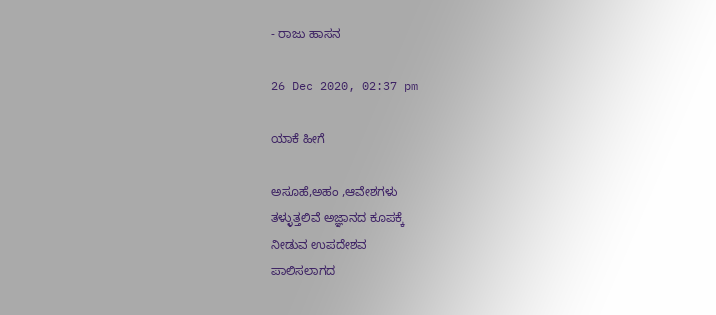- ರಾಜು ಹಾಸನ

26 Dec 2020, 02:37 pm

ಯಾಕೆ ಹೀಗೆ

ಅಸೂಹೆ,ಅಹಂ ,ಆವೇಶಗಳು
ತಳ್ಳುತ್ತಲಿವೆ ಅಜ್ಞಾನದ ಕೂಪಕ್ಕೆ
ನೀಡುವ ಉಪದೇಶವ
ಪಾಲಿಸಲಾಗದ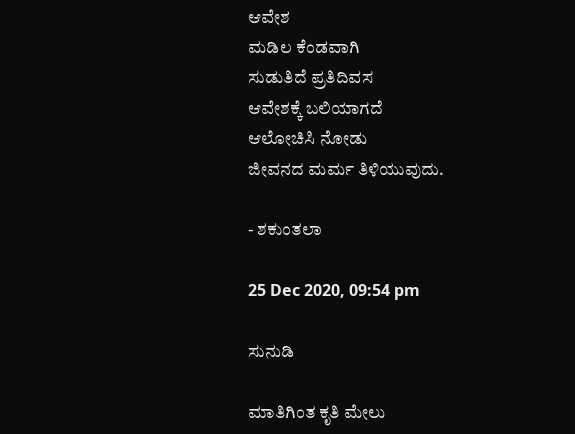ಆವೇಶ
ಮಡಿಲ ಕೆಂಡವಾಗಿ
ಸುಡುತಿದೆ ಪ್ರತಿದಿವಸ
ಆವೇಶಕ್ಕೆ ಬಲಿಯಾಗದೆ
ಆಲೋಚಿಸಿ ನೋಡು
ಜೀವನದ ಮರ್ಮ ತಿಳಿಯುವುದು.

- ಶಕುಂತಲಾ

25 Dec 2020, 09:54 pm

ಸುನುಡಿ

ಮಾತಿಗಿಂತ ಕೃತಿ ಮೇಲು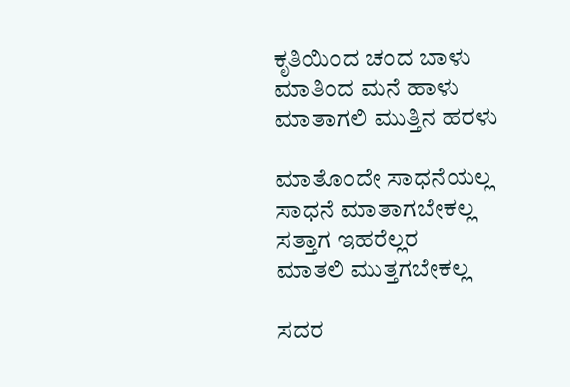ಕೃತಿಯಿಂದ ಚಂದ ಬಾಳು
ಮಾತಿಂದ ಮನೆ ಹಾಳು
ಮಾತಾಗಲಿ ಮುತ್ತಿನ ಹರಳು

ಮಾತೊಂದೇ ಸಾಧನೆಯಲ್ಲ
ಸಾಧನೆ ಮಾತಾಗಬೇಕಲ್ಲ
ಸತ್ತಾಗ ಇಹರೆಲ್ಲರ
ಮಾತಲಿ ಮುತ್ತಗಬೇಕಲ್ಲ

ಸದರ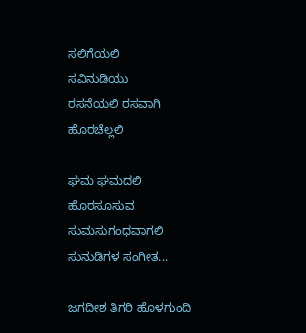ಸಲಿಗೆಯಲಿ
ಸವಿನುಡಿಯು
ರಸನೆಯಲಿ ರಸವಾಗಿ
ಹೊರಚೆಲ್ಲಲಿ

ಘಮ ಘಮದಲಿ
ಹೊರಸೂಸುವ
ಸುಮಸುಗಂಧವಾಗಲಿ
ಸುನುಡಿಗಳ ಸಂಗೀತ...

ಜಗದೀಶ ತಿಗರಿ ಹೊಳಗುಂದಿ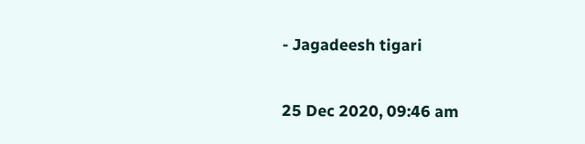- Jagadeesh tigari

25 Dec 2020, 09:46 am